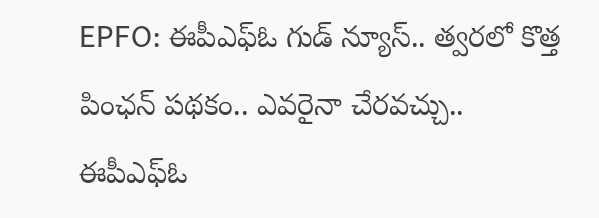EPFO: ఈపీఎఫ్ఓ గుడ్ న్యూస్.. త్వరలో కొత్త పింఛన్ పథకం.. ఎవరైనా చేరవచ్చు..
ఈపీఎఫ్ఓ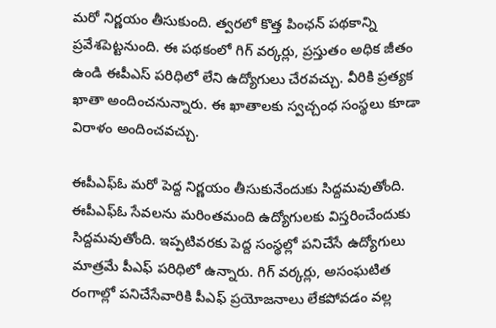మరో నిర్ణయం తీసుకుంది. త్వరలో కొత్త పింఛన్ పథకాన్ని ప్రవేశపెట్టనుంది. ఈ పథకంలో గిగ్ వర్కర్లు, ప్రస్తుతం అధిక జీతం ఉండి ఈపీఎస్ పరిధిలో లేని ఉద్యోగులు చేరవచ్చు. వీరికి ప్రత్యక ఖాతా అందించనున్నారు. ఈ ఖాతాలకు స్వచ్చంధ సంస్థలు కూడా విరాళం అందించవచ్చు.

ఈపీఎఫ్ఓ మరో పెద్ద నిర్ణయం తీసుకునేందుకు సిద్దమవుతోంది. ఈపీఎఫ్ఓ సేవలను మరింతమంది ఉద్యోగులకు విస్తరించేందుకు సిద్దమవుతోంది. ఇప్పటివరకు పెద్ద సంస్థల్లో పనిచేసే ఉద్యోగులు మాత్రమే పీఎఫ్ పరిధిలో ఉన్నారు. గిగ్ వర్కర్లు, అసంఘటిత రంగాల్లో పనిచేసేవారికి పీఎఫ్ ప్రయోజనాలు లేకపోవడం వల్ల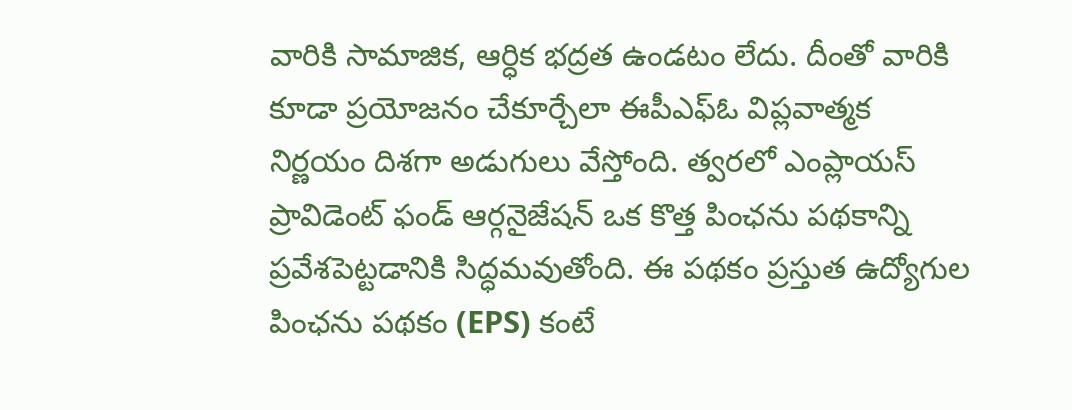వారికి సామాజిక, ఆర్ధిక భద్రత ఉండటం లేదు. దీంతో వారికి కూడా ప్రయోజనం చేకూర్చేలా ఈపీఎఫ్ఓ విప్లవాత్మక నిర్ణయం దిశగా అడుగులు వేస్తోంది. త్వరలో ఎంప్లాయస్ ప్రావిడెంట్ ఫండ్ ఆర్గనైజేషన్ ఒక కొత్త పింఛను పథకాన్ని ప్రవేశపెట్టడానికి సిద్ధమవుతోంది. ఈ పథకం ప్రస్తుత ఉద్యోగుల పింఛను పథకం (EPS) కంటే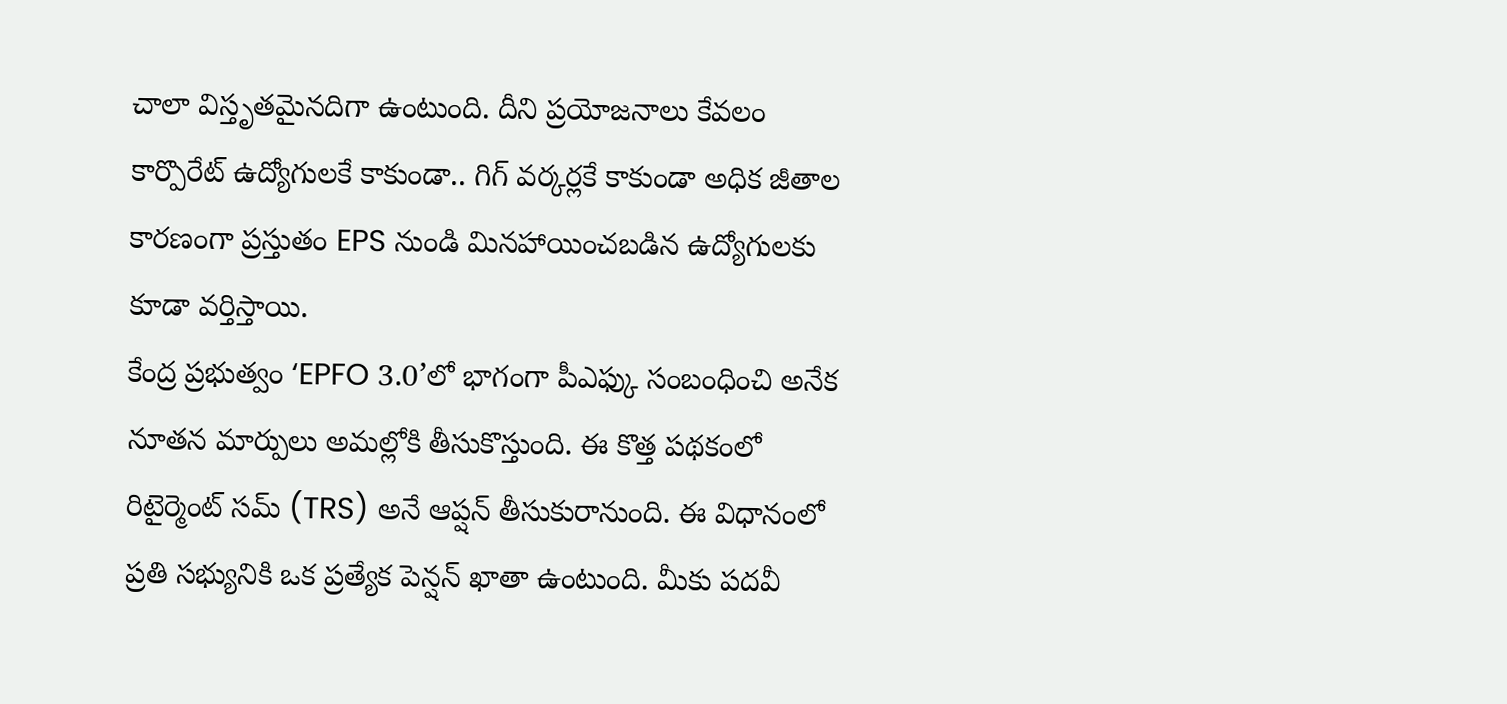చాలా విస్తృతమైనదిగా ఉంటుంది. దీని ప్రయోజనాలు కేవలం కార్పొరేట్ ఉద్యోగులకే కాకుండా.. గిగ్ వర్కర్లకే కాకుండా అధిక జీతాల కారణంగా ప్రస్తుతం EPS నుండి మినహాయించబడిన ఉద్యోగులకు కూడా వర్తిస్తాయి.
కేంద్ర ప్రభుత్వం ‘EPFO 3.0’లో భాగంగా పీఎఫ్కు సంబంధించి అనేక నూతన మార్పులు అమల్లోకి తీసుకొస్తుంది. ఈ కొత్త పథకంలో రిటైర్మెంట్ సమ్ (TRS) అనే ఆప్షన్ తీసుకురానుంది. ఈ విధానంలో ప్రతి సభ్యునికి ఒక ప్రత్యేక పెన్షన్ ఖాతా ఉంటుంది. మీకు పదవీ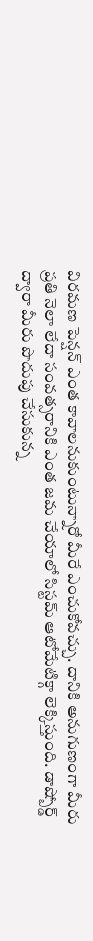విరమణ పెన్షన్ ఎంత కావాలనుకుంటున్నారో మీరే ఎంచుకోవచ్చు. దానికి అనుగుణంగా మీరు ప్రతి నెలా లేదా సంవత్సరానికి ఎంత జమ చేయాలో సిస్టమ్ ఆటోమేటిక్గా లెక్కిస్తుంది. డాష్బోర్డ్ ద్వారా మీరు పొదుపు చేసుకున్న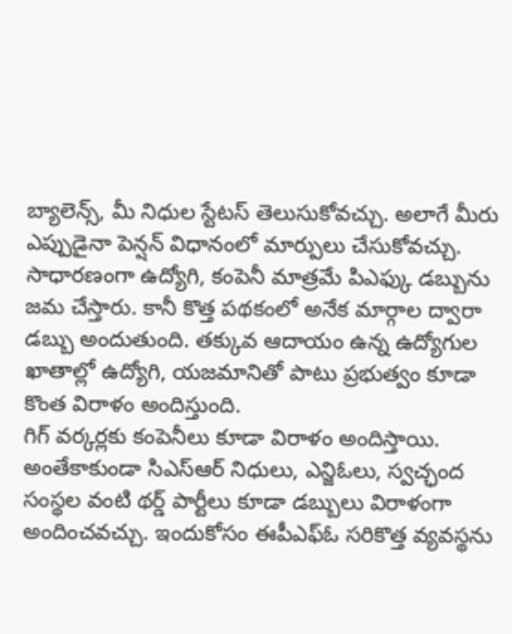బ్యాలెన్స్, మీ నిధుల స్టేటస్ తెలుసుకోవచ్చు. అలాగే మీరు ఎప్పుడైనా పెన్షన్ విధానంలో మార్పులు చేసుకోవచ్చు. సాధారణంగా ఉద్యోగి, కంపెనీ మాత్రమే పిఎఫ్కు డబ్బును జమ చేస్తారు. కానీ కొత్త పథకంలో అనేక మార్గాల ద్వారా డబ్బు అందుతుంది. తక్కువ ఆదాయం ఉన్న ఉద్యోగుల ఖాతాల్లో ఉద్యోగి, యజమానితో పాటు ప్రభుత్వం కూడా కొంత విరాళం అందిస్తుంది.
గిగ్ వర్కర్లకు కంపెనీలు కూడా విరాళం అందిస్తాయి. అంతేకాకుండా సిఎస్ఆర్ నిధులు, ఎన్జిఓలు, స్వచ్ఛంద సంస్థల వంటి థర్డ్ పార్టీలు కూడా డబ్బులు విరాళంగా అందించవచ్చు. ఇందుకోసం ఈపీఎఫ్ఓ సరికొత్త వ్యవస్థను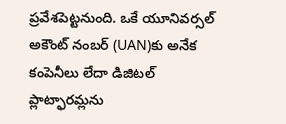ప్రవేశపెట్టనుంది. ఒకే యూనివర్సల్ అకౌంట్ నంబర్ (UAN)కు అనేక కంపెనీలు లేదా డిజిటల్ ప్లాట్ఫారమ్లను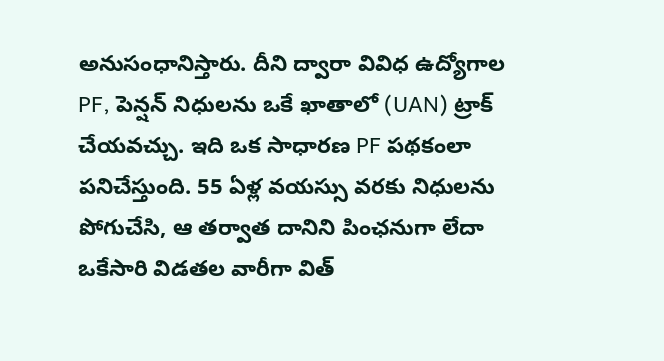అనుసంధానిస్తారు. దీని ద్వారా వివిధ ఉద్యోగాల PF, పెన్షన్ నిధులను ఒకే ఖాతాలో (UAN) ట్రాక్ చేయవచ్చు. ఇది ఒక సాధారణ PF పథకంలా పనిచేస్తుంది. 55 ఏళ్ల వయస్సు వరకు నిధులను పోగుచేసి, ఆ తర్వాత దానిని పింఛనుగా లేదా ఒకేసారి విడతల వారీగా విత్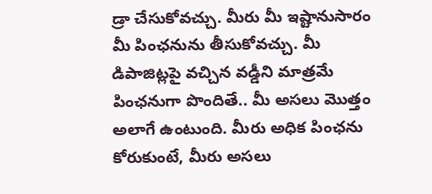డ్రా చేసుకోవచ్చు. మీరు మీ ఇష్టానుసారం మీ పింఛనును తీసుకోవచ్చు. మీ డిపాజిట్లపై వచ్చిన వడ్డీని మాత్రమే పింఛనుగా పొందితే.. మీ అసలు మొత్తం అలాగే ఉంటుంది. మీరు అధిక పింఛను కోరుకుంటే, మీరు అసలు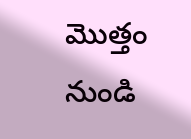మొత్తం నుండి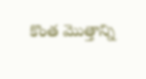కొంత మొత్తాన్ని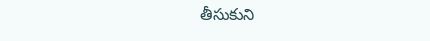తీసుకుని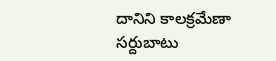దానిని కాలక్రమేణా సర్దుబాటు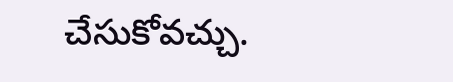చేసుకోవచ్చు.